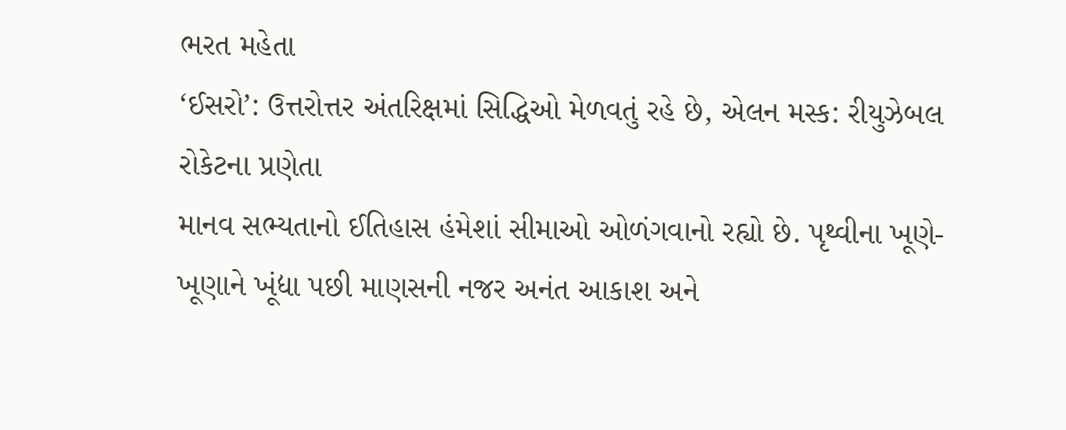ભરત મહેતા
‘ઈસરો’: ઉત્તરોત્તર અંતરિક્ષમાં સિદ્ધિઓ મેળવતું રહે છે, એલન મસ્ક: રીયુઝેબલ રોકેટના પ્રણેતા
માનવ સભ્યતાનો ઈતિહાસ હંમેશાં સીમાઓ ઓળંગવાનો રહ્યો છે. પૃથ્વીના ખૂણે-ખૂણાને ખૂંદ્યા પછી માણસની નજર અનંત આકાશ અને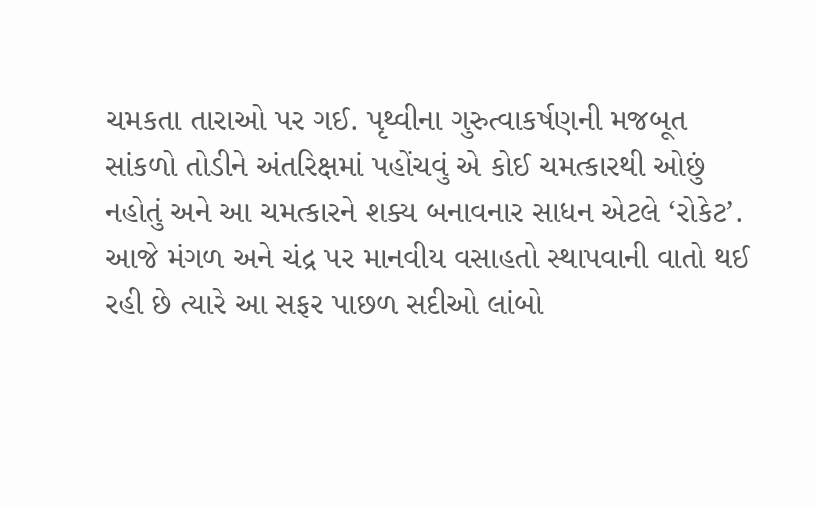ચમકતા તારાઓ પર ગઈ. પૃથ્વીના ગુરુત્વાકર્ષણની મજબૂત સાંકળો તોડીને અંતરિક્ષમાં પહોંચવું એ કોઈ ચમત્કારથી ઓછું નહોતું અને આ ચમત્કારને શક્ય બનાવનાર સાધન એટલે ‘રોકેટ’.
આજે મંગળ અને ચંદ્ર પર માનવીય વસાહતો સ્થાપવાની વાતો થઈ રહી છે ત્યારે આ સફર પાછળ સદીઓ લાંબો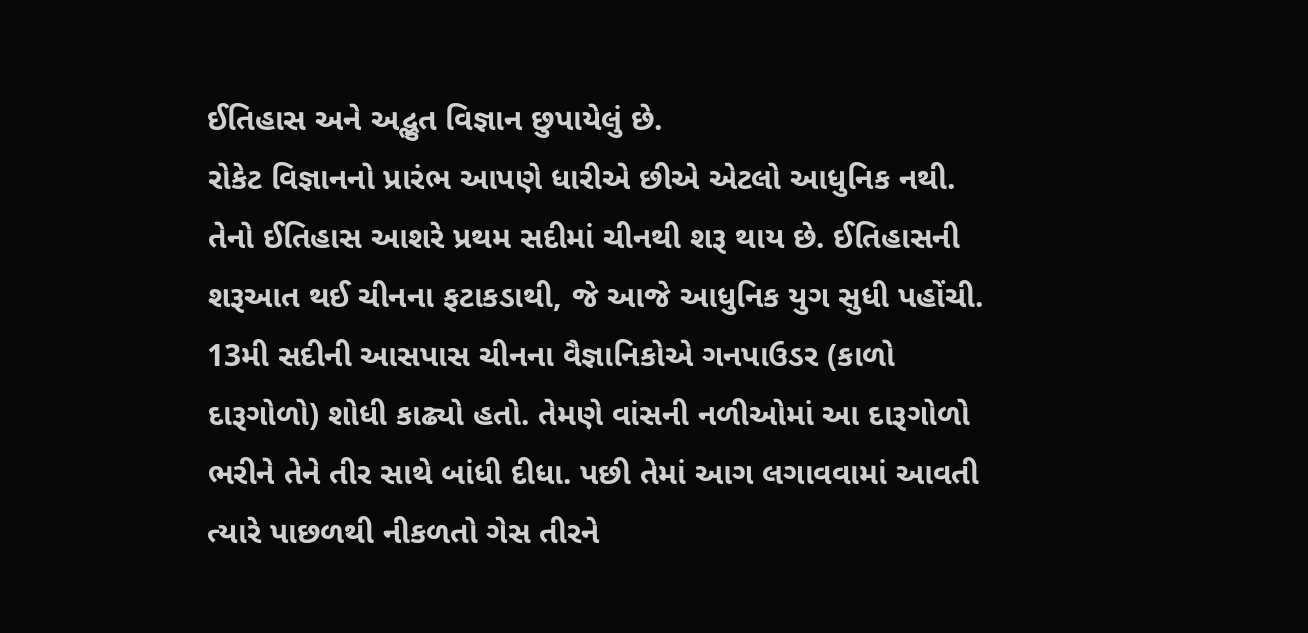ઈતિહાસ અને અદ્ભુત વિજ્ઞાન છુપાયેલું છે.
રોકેટ વિજ્ઞાનનો પ્રારંભ આપણે ધારીએ છીએ એટલો આધુનિક નથી. તેનો ઈતિહાસ આશરે પ્રથમ સદીમાં ચીનથી શરૂ થાય છે. ઈતિહાસની શરૂઆત થઈ ચીનના ફટાકડાથી, જે આજે આધુનિક યુગ સુધી પહોંચી. 13મી સદીની આસપાસ ચીનના વૈજ્ઞાનિકોએ ગનપાઉડર (કાળો દારૂગોળો) શોધી કાઢ્યો હતો. તેમણે વાંસની નળીઓમાં આ દારૂગોળો ભરીને તેને તીર સાથે બાંધી દીધા. પછી તેમાં આગ લગાવવામાં આવતી ત્યારે પાછળથી નીકળતો ગેસ તીરને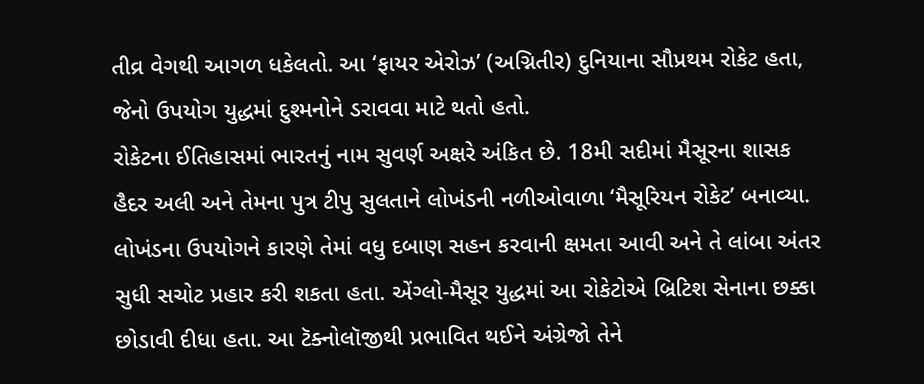તીવ્ર વેગથી આગળ ધકેલતો. આ ‘ફાયર એરોઝ’ (અગ્નિતીર) દુનિયાના સૌપ્રથમ રોકેટ હતા, જેનો ઉપયોગ યુદ્ધમાં દુશ્મનોને ડરાવવા માટે થતો હતો.
રોકેટના ઈતિહાસમાં ભારતનું નામ સુવર્ણ અક્ષરે અંકિત છે. 18મી સદીમાં મૈસૂરના શાસક હૈદર અલી અને તેમના પુત્ર ટીપુ સુલતાને લોખંડની નળીઓવાળા ‘મૈસૂરિયન રોકેટ’ બનાવ્યા. લોખંડના ઉપયોગને કારણે તેમાં વધુ દબાણ સહન કરવાની ક્ષમતા આવી અને તે લાંબા અંતર સુધી સચોટ પ્રહાર કરી શકતા હતા. એંગ્લો-મૈસૂર યુદ્ધમાં આ રોકેટોએ બ્રિટિશ સેનાના છક્કા છોડાવી દીધા હતા. આ ટૅક્નોલૉજીથી પ્રભાવિત થઈને અંગ્રેજો તેને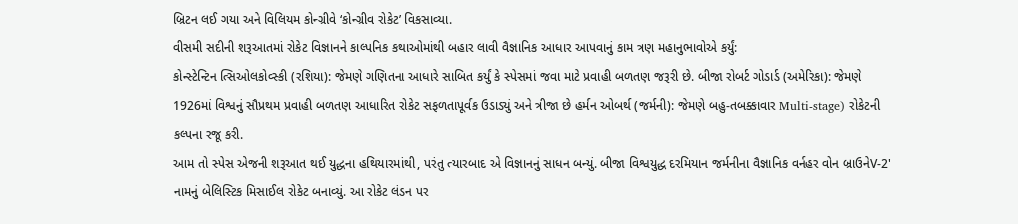બ્રિટન લઈ ગયા અને વિલિયમ કોન્ગ્રીવે ‘કોન્ગ્રીવ રોકેટ’ વિકસાવ્યા.
વીસમી સદીની શરૂઆતમાં રોકેટ વિજ્ઞાનને કાલ્પનિક કથાઓમાંથી બહાર લાવી વૈજ્ઞાનિક આધાર આપવાનું કામ ત્રણ મહાનુભાવોએ કર્યું:
કોન્સ્ટેન્ટિન ત્સિઓલકોવ્સ્કી (રશિયા): જેમણે ગણિતના આધારે સાબિત કર્યું કે સ્પેસમાં જવા માટે પ્રવાહી બળતણ જરૂરી છે. બીજા રોબર્ટ ગોડાર્ડ (અમેરિકા): જેમણે 1926માં વિશ્વનું સૌપ્રથમ પ્રવાહી બળતણ આધારિત રોકેટ સફળતાપૂર્વક ઉડાડ્યું અને ત્રીજા છે હર્મન ઓબર્થ (જર્મની): જેમણે બહુ-તબક્કાવાર Multi-stage) રોકેટની કલ્પના રજૂ કરી.
આમ તો સ્પેસ એજની શરૂઆત થઈ યુદ્ધના હથિયારમાંથી, પરંતુ ત્યારબાદ એ વિજ્ઞાનનું સાધન બન્યું. બીજા વિશ્વયુદ્ધ દરમિયાન જર્મનીના વૈજ્ઞાનિક વર્નહર વોન બ્રાઉનેV-2' નામનું બેલિસ્ટિક મિસાઈલ રોકેટ બનાવ્યું. આ રોકેટ લંડન પર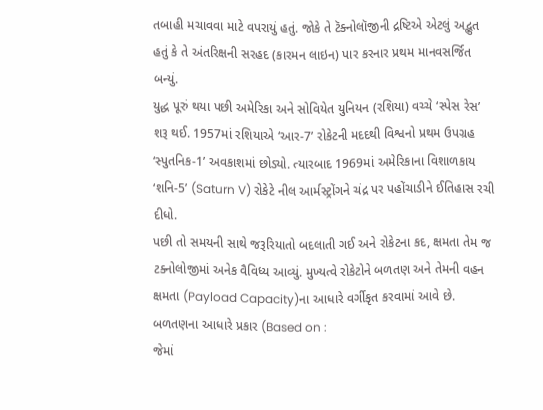તબાહી મચાવવા માટે વપરાયું હતું. જોકે તે ટૅક્નોલૉજીની દ્રષ્ટિએ એટલું અદ્ભુત હતું કે તે અંતરિક્ષની સરહદ (કારમન લાઇન) પાર કરનાર પ્રથમ માનવસર્જિત બન્યું.
યુદ્ધ પૂરું થયા પછી અમેરિકા અને સોવિયેત યુનિયન (રશિયા) વચ્ચે ‘સ્પેસ રેસ’ શરૂ થઈ. 1957માં રશિયાએ ‘આર-7’ રોકેટની મદદથી વિશ્વનો પ્રથમ ઉપગ્રહ ‘સ્પુતનિક-1’ અવકાશમાં છોડ્યો. ત્યારબાદ 1969માં અમેરિકાના વિશાળકાય ‘શનિ-5’ (Saturn V) રોકેટે નીલ આર્મસ્ટ્રોંગને ચંદ્ર પર પહોંચાડીને ઈતિહાસ રચી દીધો.
પછી તો સમયની સાથે જરૂરિયાતો બદલાતી ગઈ અને રોકેટના કદ, ક્ષમતા તેમ જ ટક્નોલોજીમાં અનેક વૈવિધ્ય આવ્યું. મુખ્યત્વે રોકેટોને બળતણ અને તેમની વહન ક્ષમતા (Payload Capacity)ના આધારે વર્ગીકૃત કરવામાં આવે છે.
બળતણના આધારે પ્રકાર (Based on :
જેમાં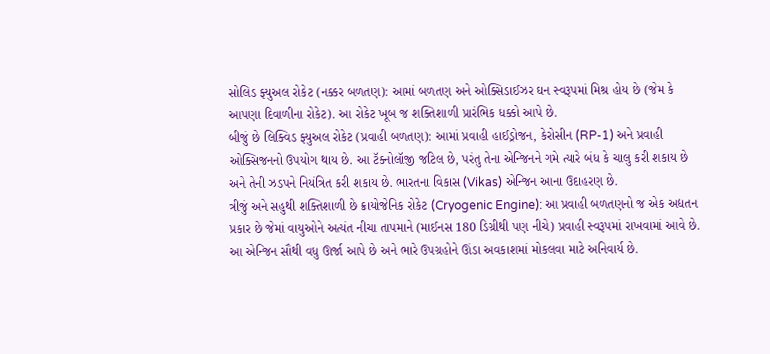સોલિડ ફ્યુઅલ રોકેટ (નક્કર બળતણ): આમાં બળતણ અને ઓક્સિડાઈઝર ઘન સ્વરૂપમાં મિશ્ર હોય છે (જેમ કે આપણા દિવાળીના રોકેટ). આ રોકેટ ખૂબ જ શક્તિશાળી પ્રારંભિક ધક્કો આપે છે.
બીજું છે લિક્વિડ ફ્યુઅલ રોકેટ (પ્રવાહી બળતણ): આમાં પ્રવાહી હાઈડ્રોજન, કેરોસીન (RP-1) અને પ્રવાહી ઓક્સિજનનો ઉપયોગ થાય છે. આ ટૅક્નોલૉજી જટિલ છે, પરંતુ તેના એન્જિનને ગમે ત્યારે બંધ કે ચાલુ કરી શકાય છે અને તેની ઝડપને નિયંત્રિત કરી શકાય છે. ભારતના વિકાસ (Vikas) એન્જિન આના ઉદાહરણ છે.
ત્રીજું અને સહુથી શક્તિશાળી છે ક્રાયોજેનિક રોકેટ (Cryogenic Engine): આ પ્રવાહી બળતણનો જ એક અદ્યતન પ્રકાર છે જેમાં વાયુઓને અત્યંત નીચા તાપમાને (માઈનસ 180 ડિગ્રીથી પણ નીચે) પ્રવાહી સ્વરૂપમાં રાખવામાં આવે છે. આ એન્જિન સૌથી વધુ ઊર્જા આપે છે અને ભારે ઉપગ્રહોને ઊંડા અવકાશમાં મોકલવા માટે અનિવાર્ય છે.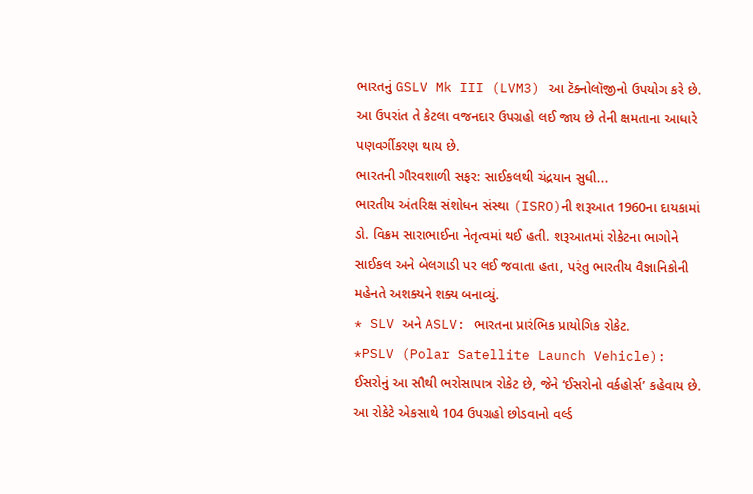ભારતનું GSLV Mk III (LVM3) આ ટૅક્નોલૉજીનો ઉપયોગ કરે છે. આ ઉપરાંત તે કેટલા વજનદાર ઉપગ્રહો લઈ જાય છે તેની ક્ષમતાના આધારે પણવર્ગીકરણ થાય છે.
ભારતની ગૌરવશાળી સફર: સાઈકલથી ચંદ્રયાન સુધી...
ભારતીય અંતરિક્ષ સંશોધન સંસ્થા (ISRO)ની શરૂઆત 1960ના દાયકામાં ડો. વિક્રમ સારાભાઈના નેતૃત્વમાં થઈ હતી. શરૂઆતમાં રોકેટના ભાગોને સાઈકલ અને બેલગાડી પર લઈ જવાતા હતા, પરંતુ ભારતીય વૈજ્ઞાનિકોની મહેનતે અશક્યને શક્ય બનાવ્યું.
* SLV અને ASLV: ભારતના પ્રારંભિક પ્રાયોગિક રોકેટ.
*PSLV (Polar Satellite Launch Vehicle):
ઈસરોનું આ સૌથી ભરોસાપાત્ર રોકેટ છે, જેને ‘ઈસરોનો વર્કહોર્સ’ કહેવાય છે. આ રોકેટે એકસાથે 104 ઉપગ્રહો છોડવાનો વર્લ્ડ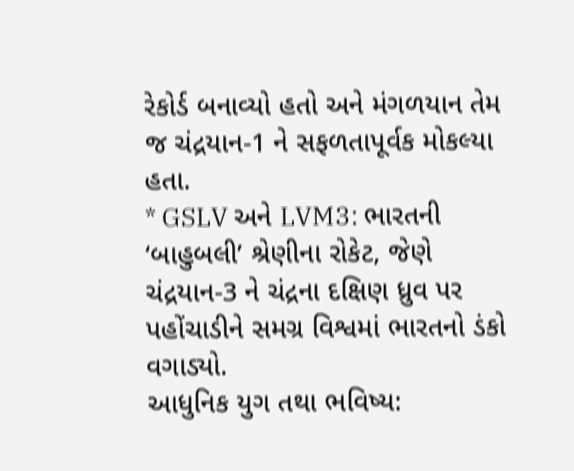રેકોર્ડ બનાવ્યો હતો અને મંગળયાન તેમ જ ચંદ્રયાન-1 ને સફળતાપૂર્વક મોકલ્યા હતા.
* GSLV અને LVM3: ભારતની ‘બાહુબલી’ શ્રેણીના રોકેટ, જેણે ચંદ્રયાન-3 ને ચંદ્રના દક્ષિણ ધ્રુવ પર પહોંચાડીને સમગ્ર વિશ્વમાં ભારતનો ડંકો વગાડ્યો.
આધુનિક યુગ તથા ભવિષ્ય: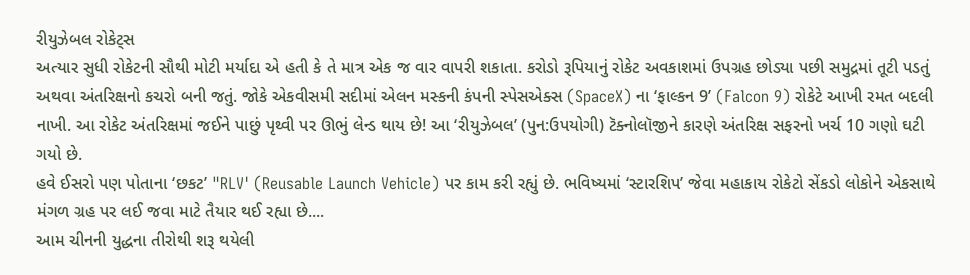રીયુઝેબલ રોકેટ્સ
અત્યાર સુધી રોકેટની સૌથી મોટી મર્યાદા એ હતી કે તે માત્ર એક જ વાર વાપરી શકાતા. કરોડો રૂપિયાનું રોકેટ અવકાશમાં ઉપગ્રહ છોડ્યા પછી સમુદ્રમાં તૂટી પડતું અથવા અંતરિક્ષનો કચરો બની જતું. જોકે એકવીસમી સદીમાં એલન મસ્કની કંપની સ્પેસએક્સ (SpaceX) ના ‘ફાલ્કન 9’ (Falcon 9) રોકેટે આખી રમત બદલી નાખી. આ રોકેટ અંતરિક્ષમાં જઈને પાછું પૃથ્વી પર ઊભું લેન્ડ થાય છે! આ ‘રીયુઝેબલ’ (પુન:ઉપયોગી) ટૅક્નોલૉજીને કારણે અંતરિક્ષ સફરનો ખર્ચ 10 ગણો ઘટી ગયો છે.
હવે ઈસરો પણ પોતાના ‘છકટ’ "RLV' (Reusable Launch Vehicle) પર કામ કરી રહ્યું છે. ભવિષ્યમાં ‘સ્ટારશિપ’ જેવા મહાકાય રોકેટો સેંકડો લોકોને એકસાથે મંગળ ગ્રહ પર લઈ જવા માટે તૈયાર થઈ રહ્યા છે....
આમ ચીનની યુદ્ધના તીરોથી શરૂ થયેલી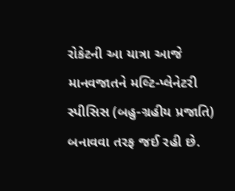રોકેટની આ યાત્રા આજે માનવજાતને મલ્ટિ-પ્લેનેટરી સ્પીસિસ (બહુ-ગ્રહીય પ્રજાતિ) બનાવવા તરફ જઈ રહી છે.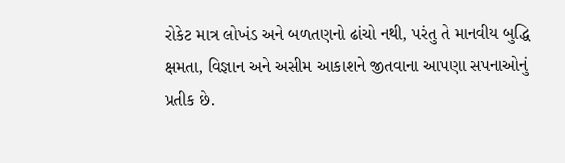રોકેટ માત્ર લોખંડ અને બળતણનો ઢાંચો નથી, પરંતુ તે માનવીય બુદ્ધિ ક્ષમતા, વિજ્ઞાન અને અસીમ આકાશને જીતવાના આપણા સપનાઓનું પ્રતીક છે.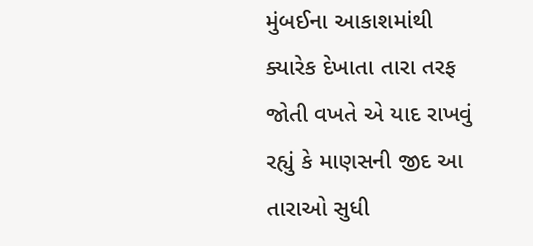મુંબઈના આકાશમાંથી ક્યારેક દેખાતા તારા તરફ જોતી વખતે એ યાદ રાખવું રહ્યું કે માણસની જીદ આ તારાઓ સુધી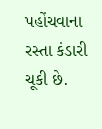પહોંચવાના રસ્તા કંડારી ચૂકી છે.